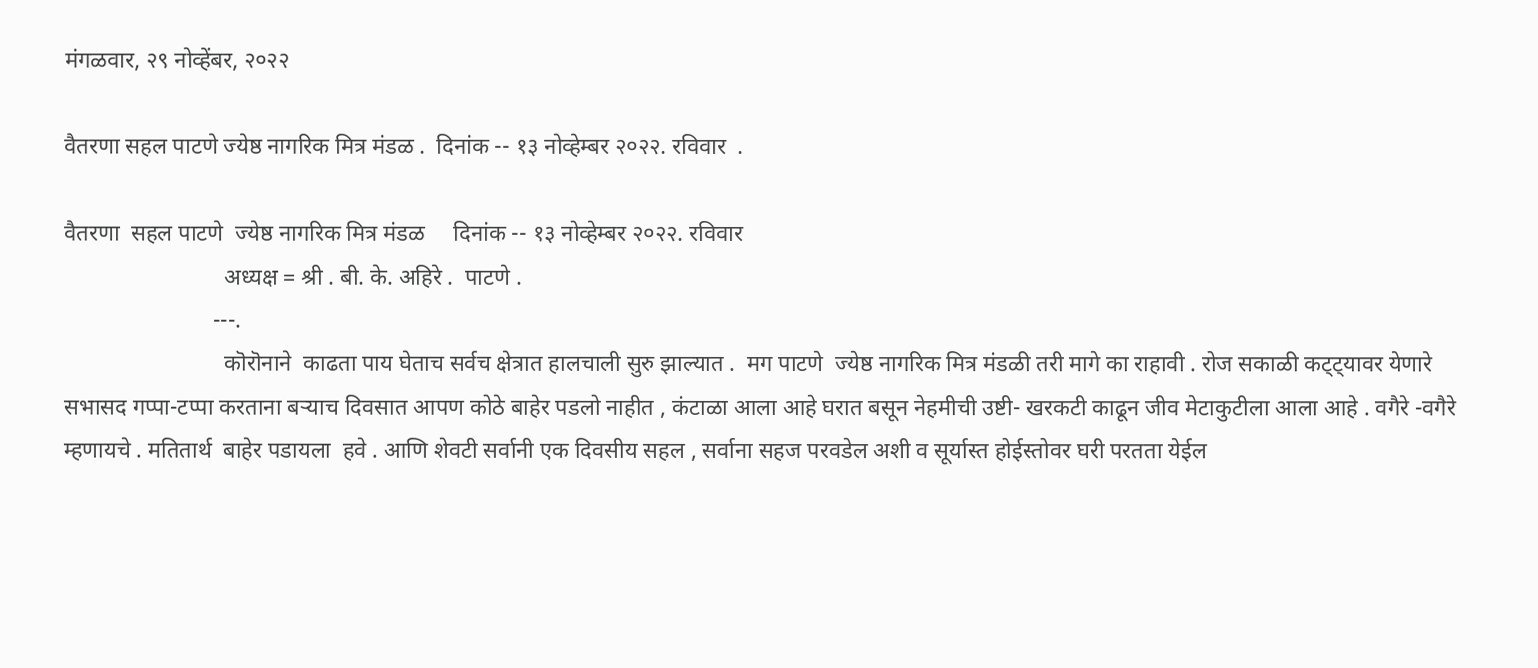मंगळवार, २९ नोव्हेंबर, २०२२

वैतरणा सहल पाटणे ज्येष्ठ नागरिक मित्र मंडळ .  दिनांक -- १३ नोव्हेम्बर २०२२. रविवार  .

वैतरणा  सहल पाटणे  ज्येष्ठ नागरिक मित्र मंडळ     दिनांक -- १३ नोव्हेम्बर २०२२. रविवार
                            अध्यक्ष = श्री . बी. के. अहिरे .  पाटणे .
                          ---.
                            कॊरॊनाने  काढता पाय घेताच सर्वच क्षेत्रात हालचाली सुरु झाल्यात .  मग पाटणे  ज्येष्ठ नागरिक मित्र मंडळी तरी मागे का राहावी . रोज सकाळी कट्ट्यावर येणारे सभासद गप्पा-टप्पा करताना बऱ्याच दिवसात आपण कोठे बाहेर पडलो नाहीत , कंटाळा आला आहे घरात बसून नेहमीची उष्टी- खरकटी काढून जीव मेटाकुटीला आला आहे . वगैरे -वगैरे म्हणायचे . मतितार्थ  बाहेर पडायला  हवे . आणि शेवटी सर्वानी एक दिवसीय सहल , सर्वाना सहज परवडेल अशी व सूर्यास्त होईस्तोवर घरी परतता येईल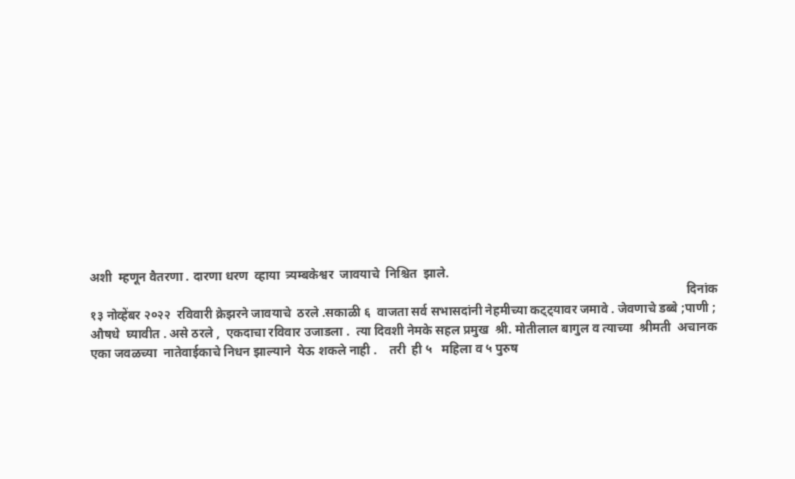अशी  म्हणून वैतरणा . दारणा धरण  व्हाया  त्र्यम्बकेश्वर  जावयाचे  निश्चित  झाले.
                                                                                                                                                                                               दिनांक १३ नोव्हेंबर २०२२  रविवारी क्रेझरने जावयाचे  ठरले .सकाळी ६  वाजता सर्व सभासदांनी नेहमीच्या कट्ट्यावर जमावे . जेवणाचे डब्बे ;पाणी ; औषधे  घ्यावीत . असे ठरले ,  एकदाचा रविवार उजाडला .  त्या दिवशी नेमके सहल प्रमुख  श्री. मोतीलाल बागुल व त्याच्या  श्रीमती  अचानक एका जवळच्या  नातेवाईकाचे निधन झाल्याने  येऊ शकले नाही .    तरी  ही ५   महिला व ५ पुरुष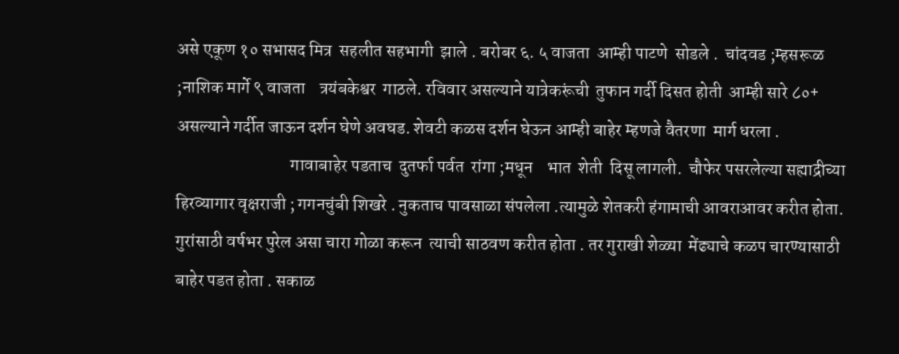असे एकूण १० सभासद मित्र  सहलीत सहभागी  झाले . बरोबर ६. ५ वाजता  आम्ही पाटणे  सोडले .  चांदवड ;म्हसरूळ ;नाशिक मार्गे ९ वाजता    त्रयंबकेश्वर  गाठले. रविवार असल्याने यात्रेकरूंची  तुफान गर्दी दिसत होती  आम्ही सारे ८०+ असल्याने गर्दीत जाऊन दर्शन घेणे अवघड. शेवटी कळस दर्शन घेऊन आम्ही बाहेर म्हणजे वैतरणा  मार्ग धरला .
                                 गावाबाहेर पडताच  दुतर्फा पर्वत  रांगा ;मधून    भात  शेती  दिसू लागली.  चौफेर पसरलेल्या सह्याद्रीच्या हिरव्यागार वृक्षराजी ; गगनचुंबी शिखरे . नुकताच पावसाळा संपलेला .त्यामुळे शेतकरी हंगामाची आवराआवर करीत होता. गुरांसाठी वर्षभर पुरेल असा चारा गोळा करून  त्याची साठवण करीत होता . तर गुराखी शेळ्या  मेंढ्याचे कळप चारण्यासाठी बाहेर पडत होता . सकाळ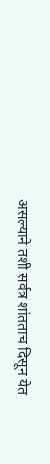असल्याने तशी सर्वत्र शांतताच दिसून येत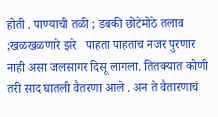होती . पाण्याची तळी ; डबकी छोटेमोठे तलाव ;खळखळणारे झरे   पाहता पाहताच नजर पुरणार नाही असा जलसागर दिसू लागला. तितक्यात कोणी तरी साद घातली वैतरणा आले . अन ते वैतारणाचं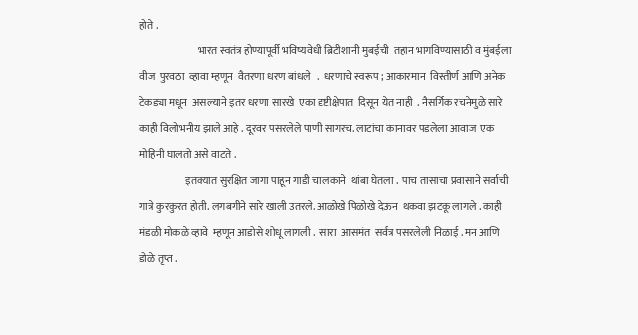होते .
                            भारत स्वतंत्र होण्यापूर्वी भविष्यवेधी ब्रिटीशानी मुबईची  तहान भागविण्यासाठी व मुंबईला  वीज  पुरवठा  व्हावा म्हणून  वैतरणा धरण बांधले   .  धरणाचे स्वरूप ; आकारमान  विस्तीर्ण आणि अनेक टेकड्या मधून  असल्याने इतर धरणा सारखे  एका दृष्टीक्षेपात  दिसून येत नाही  . नैसर्गिक रचनेमुळे सारे काही विलोभनीय झाले आहे . दूरवर पसरलेले पाणी सागरच. लाटांचा कानावर पडलेला आवाज  एक मोहिनी घालतो असे वाटते .
                      इतक्यात सुरक्षित जागा पाहून गाडी चालकाने  थांबा घेतला .  पाच तासाचा प्रवासाने सर्वाची गात्रे कुरकुरत होती. लगबगीने सारे खाली उतरले. आळोखे पिळोखे देऊन  थकवा झटकू लागले . काही मंडळी मोकळे व्हावे  म्हणून आडोसे शोधू लागली .  सारा  आसमंत  सर्वत्र पसरलेली निळाई . मन आणि डोळे तृप्त .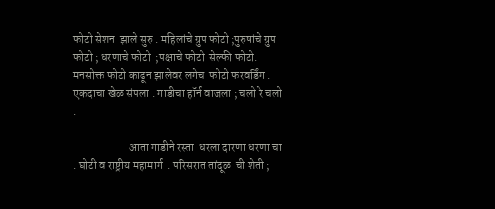फोटो सेशन  झाले सुरु . महिलांचे ग्रुप फोटो ;पुरुषांचे ग्रुप फोटो ; धरणाचे फोटो  ;पक्षाचे फोटो  सेल्फी फोटो.  मनसोक्त फोटो काढून झालेवर लगेच  फोटो फरवर्डिंग . एकदाचा खेळ संपला . गाडीचा हॉर्न वाजला ; चलो रे चलो  .

                        आता गाडीने रस्ता  धरला दारणा धरणा चा . घोटी व राष्ट्रीय महामार्ग  . परिसरात तांदूळ  ची शेती ;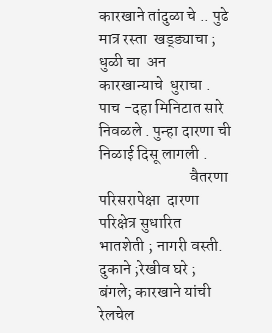कारखाने तांदुळा चे .. पुढे मात्र रस्ता  खड्ड्याचा ; धुळी चा  अन कारखान्याचे  धुराचा . पाच -दहा मिनिटात सारे निवळले . पुन्हा दारणा ची निळाई दिसू लागली .
                            वैतरणा परिसरापेक्षा  दारणा परिक्षेत्र सुधारित  भातशेती ; नागरी वस्ती.  दुकाने ;रेखीव घरे ; बंगले; कारखाने यांची रेलचेल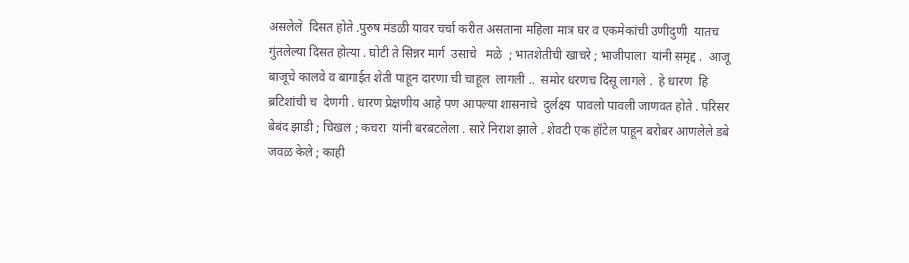असलेले  दिसत होते .पुरुष मंडळी यावर चर्चा करीत असताना महिला मात्र घर व एकमेकांची उणीदुणी  यातच  गुंतलेल्या दिसत होत्या . घोटी ते सिन्नर मार्ग  उसाचे   मळे  ; भातशेतीची खाचरे ; भाजीपाला  यांनी समृद्द .  आजू बाजूचे कालवे व बागाईत शेती पाहून दारणा ची चाहूल  लागली ..  समोर धरणच दिसू लागले .  हे धारण  हि ब्रटिशांची च  देणगी . धारण प्रेक्षणीय आहे पण आपल्या शासनाचे  दुर्लक्ष्य  पावलो पावली जाणवत होते . परिसर बेबंद झाडी ; चिखल ; कचरा  यांनी बरबटलेला . सारे निराश झाले . शेवटी एक हॉटेल पाहून बरोबर आणलेले डबे जवळ केले ; काही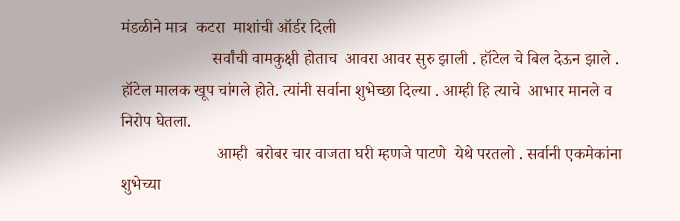मंडळीने मात्र  कटरा  माशांची ऑर्डर दिली
                      सर्वांची वामकुक्षी होताच  आवरा आवर सुरु झाली . हॉटेल चे बिल देऊन झाले . हॉटेल मालक खूप चांगले होते. त्यांनी सर्वाना शुभेच्छा दिल्या . आम्ही हि त्याचे  आभार मानले व निरोप घेतला.
                       आम्ही  बरोबर चार वाजता घरी म्हणजे पाटणे  येथे परतलो . सर्वानी एकमेकांना शुभेच्या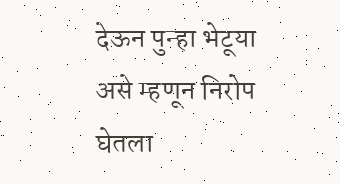देऊन पुन्हा भेटूया  असे म्हणून निरोप घेतला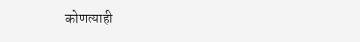कोणत्याही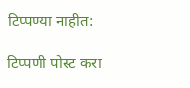टिप्पण्‍या नाहीत:

टिप्पणी पोस्ट करा